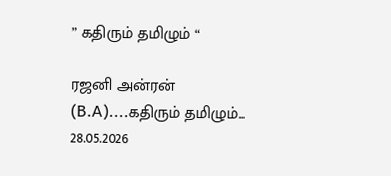” கதிரும் தமிழும் “

ரஜனி அன்ரன் (B.A)....கதிரும் தமிழும்... 28.05.2026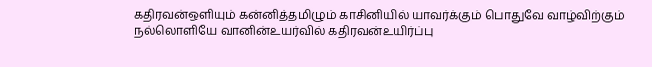கதிரவன்ஒளியும் கன்னித்தமிழும் காசினியில் யாவர்க்கும் பொதுவே வாழ்விற்கும் நல்லொளியே வானின்உயர்வில் கதிரவன்உயிர்ப்பு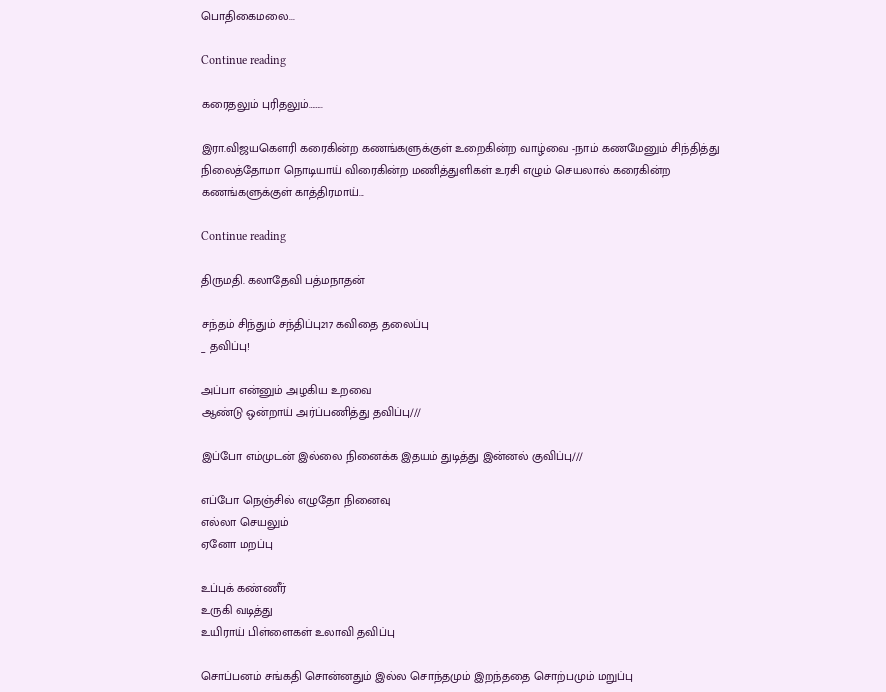பொதிகைமலை...

Continue reading

கரைதலும் புரிதலும்……..

இரா.விஜயகௌரி கரைகின்ற கணங்களுக்குள் உறைகின்ற வாழ்வை -நாம் கணமேனும் சிந்தித்து நிலைத்தோமா நொடியாய் விரைகின்ற மணித்துளிகள் உரசி எழும் செயலால் கரைகின்ற கணங்களுக்குள் காத்திரமாய்...

Continue reading

திருமதி. கலாதேவி பத்மநாதன்

சந்தம் சிந்தும் சந்திப்பு217 கவிதை தலைப்பு
_ தவிப்பு!

அப்பா என்னும் அழகிய உறவை
ஆண்டு ஒன்றாய் அர்ப்பணித்து தவிப்பு///

இப்போ எம்முடன் இல்லை நினைக்க இதயம் துடித்து இன்னல் குவிப்பு///

எப்போ நெஞ்சில் எழுதோ நினைவு
எல்லா செயலும்
ஏனோ மறப்பு

உப்புக் கண்ணீர்
உருகி வடித்து
உயிராய் பிள்ளைகள் உலாவி தவிப்பு

சொப்பனம் சங்கதி சொன்னதும் இல்ல சொந்தமும் இறந்ததை சொற்பமும் மறுப்பு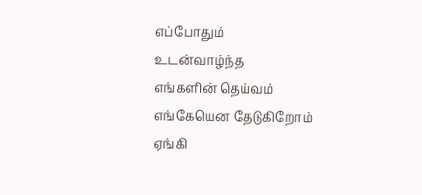எப்போதும்
உடன்வாழ்ந்த
எங்களின் தெய்வம்
எங்கேயென தேடுகிறோம்
ஏங்கி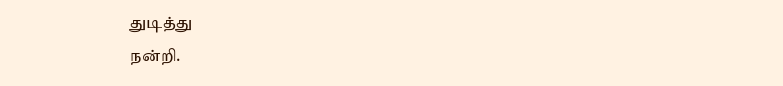துடித்து
நன்றி.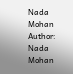Nada Mohan
Author: Nada Mohan